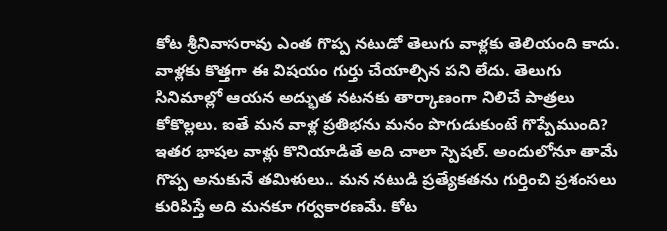కోట శ్రీనివాసరావు ఎంత గొప్ప నటుడో తెలుగు వాళ్లకు తెలియంది కాదు. వాళ్లకు కొత్తగా ఈ విషయం గుర్తు చేయాల్సిన పని లేదు. తెలుగు సినిమాల్లో ఆయన అద్భుత నటనకు తార్కాణంగా నిలిచే పాత్రలు కోకొల్లలు. ఐతే మన వాళ్ల ప్రతిభను మనం పొగుడుకుంటే గొప్పేముంది? ఇతర భాషల వాళ్లు కొనియాడితే అది చాలా స్పెషల్. అందులోనూ తామే గొప్ప అనుకునే తమిళులు.. మన నటుడి ప్రత్యేకతను గుర్తించి ప్రశంసలు కురిపిస్తే అది మనకూ గర్వకారణమే. కోట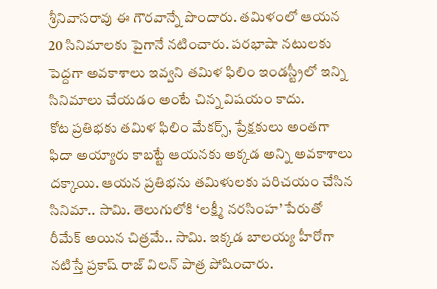శ్రీనివాసరావు ఈ గౌరవాన్నే పొందారు. తమిళంలో ఆయన 20 సినిమాలకు పైగానే నటించారు. పరభాషా నటులకు పెద్దగా అవకాశాలు ఇవ్వని తమిళ ఫిలిం ఇండస్ట్రీలో ఇన్ని సినిమాలు చేయడం అంటే చిన్న విషయం కాదు.
కోట ప్రతిభకు తమిళ ఫిలిం మేకర్స్, ప్రేక్షకులు అంతగా ఫిదా అయ్యారు కాబట్టే ఆయనకు అక్కడ అన్ని అవకాశాలు దక్కాయి. ఆయన ప్రతిభను తమిళులకు పరిచయం చేసిన సినిమా.. సామి. తెలుగులోకి ‘లక్ష్మీ నరసింహ’ పేరుతో రీమేక్ అయిన చిత్రమే.. సామి. ఇక్కడ బాలయ్య హీరోగా నటిస్తే ప్రకాష్ రాజ్ విలన్ పాత్ర పోషించారు.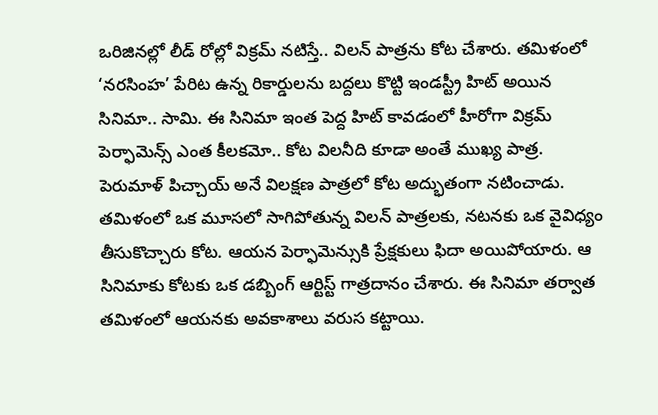ఒరిజినల్లో లీడ్ రోల్లో విక్రమ్ నటిస్తే.. విలన్ పాత్రను కోట చేశారు. తమిళంలో ‘నరసింహ’ పేరిట ఉన్న రికార్డులను బద్దలు కొట్టి ఇండస్ట్రీ హిట్ అయిన సినిమా.. సామి. ఈ సినిమా ఇంత పెద్ద హిట్ కావడంలో హీరోగా విక్రమ్ పెర్ఫామెన్స్ ఎంత కీలకమో.. కోట విలనీది కూడా అంతే ముఖ్య పాత్ర.
పెరుమాళ్ పిచ్చాయ్ అనే విలక్షణ పాత్రలో కోట అద్భుతంగా నటించాడు. తమిళంలో ఒక మూసలో సాగిపోతున్న విలన్ పాత్రలకు, నటనకు ఒక వైవిధ్యం తీసుకొచ్చారు కోట. ఆయన పెర్ఫామెన్సుకి ప్రేక్షకులు ఫిదా అయిపోయారు. ఆ సినిమాకు కోటకు ఒక డబ్బింగ్ ఆర్టిస్ట్ గాత్రదానం చేశారు. ఈ సినిమా తర్వాత తమిళంలో ఆయనకు అవకాశాలు వరుస కట్టాయి.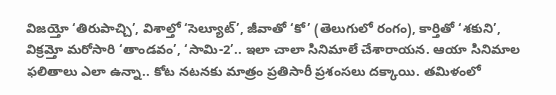విజయ్తో ‘తిరుపాచ్చి’, విశాల్తో ‘సెల్యూట్’, జీవాతో ‘కో’ (తెలుగులో రంగం), కార్తితో ‘శకుని’, విక్రమ్తో మరోసారి ‘తాండవం’, ‘సామి-2’.. ఇలా చాలా సినిమాలే చేశారాయన. ఆయా సినిమాల ఫలితాలు ఎలా ఉన్నా.. కోట నటనకు మాత్రం ప్రతిసారీ ప్రశంసలు దక్కాయి. తమిళంలో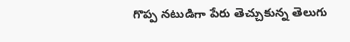గొప్ప నటుడిగా పేరు తెచ్చుకున్న తెలుగు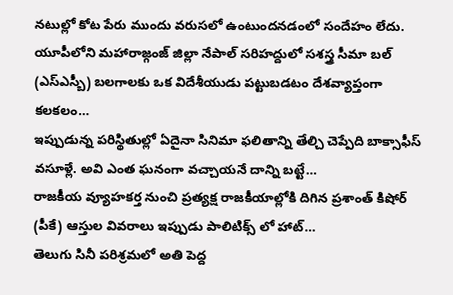నటుల్లో కోట పేరు ముందు వరుసలో ఉంటుందనడంలో సందేహం లేదు.
యూపీలోని మహారాజ్గంజ్ జిల్లా నేపాల్ సరిహద్దులో సశస్త్ర సీమా బల్ (ఎస్ఎస్బీ) బలగాలకు ఒక విదేశీయుడు పట్టుబడటం దేశవ్యాప్తంగా కలకలం…
ఇప్పుడున్న పరిస్థితుల్లో ఏదైనా సినిమా ఫలితాన్ని తేల్చి చెప్పేది బాక్సాఫీస్ వసూళ్లే. అవి ఎంత ఘనంగా వచ్చాయనే దాన్ని బట్టే…
రాజకీయ వ్యూహకర్త నుంచి ప్రత్యక్ష రాజకీయాల్లోకి దిగిన ప్రశాంత్ కిషోర్ (పీకే) ఆస్తుల వివరాలు ఇప్పుడు పాలిటిక్స్ లో హాట్…
తెలుగు సినీ పరిశ్రమలో అతి పెద్ద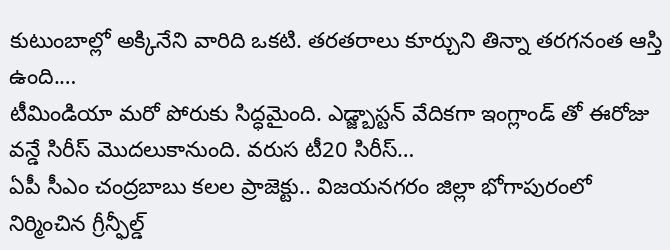కుటుంబాల్లో అక్కినేని వారిది ఒకటి. తరతరాలు కూర్చుని తిన్నా తరగనంత ఆస్తి ఉంది.…
టీమిండియా మరో పోరుకు సిద్ధమైంది. ఎడ్జ్బాస్టన్ వేదికగా ఇంగ్లాండ్ తో ఈరోజు వన్డే సిరీస్ మొదలుకానుంది. వరుస టీ20 సిరీస్…
ఏపీ సీఎం చంద్రబాబు కలల ప్రాజెక్టు.. విజయనగరం జిల్లా భోగాపురంలో నిర్మించిన గ్రీన్ఫీల్డ్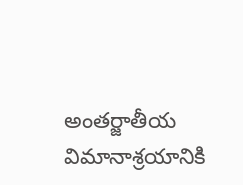అంతర్జాతీయ విమానాశ్రయానికి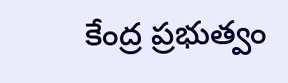కేంద్ర ప్రభుత్వం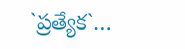`ప్రత్యేక`…